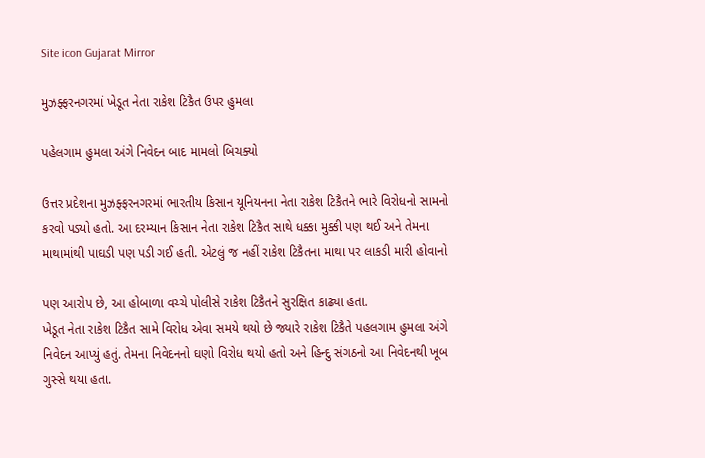Site icon Gujarat Mirror

મુઝફ્ફરનગરમાં ખેડૂત નેતા રાકેશ ટિકૈત ઉપર હુમલા

પહેલગામ હુમલા અંગે નિવેદન બાદ મામલો બિચક્યો

ઉત્તર પ્રદેશના મુઝફ્ફરનગરમાં ભારતીય કિસાન યૂનિયનના નેતા રાકેશ ટિકૈતને ભારે વિરોધનો સામનો કરવો પડ્યો હતો. આ દરમ્યાન કિસાન નેતા રાકેશ ટિકૈત સાથે ધક્કા મુક્કી પણ થઈ અને તેમના માથામાંથી પાઘડી પણ પડી ગઈ હતી. એટલું જ નહીં રાકેશ ટિકૈતના માથા પર લાકડી મારી હોવાનો

પણ આરોપ છે, આ હોબાળા વચ્ચે પોલીસે રાકેશ ટિકૈતને સુરક્ષિત કાઢ્યા હતા.
ખેડૂત નેતા રાકેશ ટિકૈત સામે વિરોધ એવા સમયે થયો છે જ્યારે રાકેશ ટિકૈતે પહલગામ હુમલા અંગે નિવેદન આપ્યું હતું. તેમના નિવેદનનો ઘણો વિરોધ થયો હતો અને હિન્દુ સંગઠનો આ નિવેદનથી ખૂબ ગુસ્સે થયા હતા.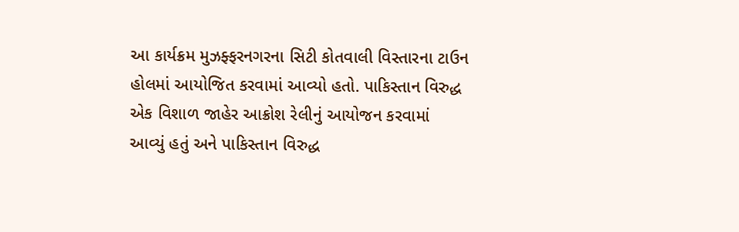આ કાર્યક્રમ મુઝફ્ફરનગરના સિટી કોતવાલી વિસ્તારના ટાઉન હોલમાં આયોજિત કરવામાં આવ્યો હતો. પાકિસ્તાન વિરુદ્ધ એક વિશાળ જાહેર આક્રોશ રેલીનું આયોજન કરવામાં આવ્યું હતું અને પાકિસ્તાન વિરુદ્ધ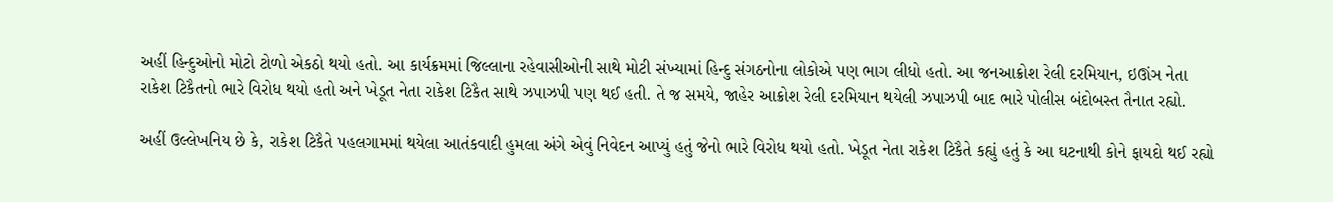અહીં હિન્દુઓનો મોટો ટોળો એકઠો થયો હતો. આ કાર્યક્રમમાં જિલ્લાના રહેવાસીઓની સાથે મોટી સંખ્યામાં હિન્દુ સંગઠનોના લોકોએ પણ ભાગ લીધો હતો. આ જનઆક્રોશ રેલી દરમિયાન, ઇઊંઞ નેતા રાકેશ ટિકૈતનો ભારે વિરોધ થયો હતો અને ખેડૂત નેતા રાકેશ ટિકૈત સાથે ઝપાઝપી પણ થઈ હતી. તે જ સમયે, જાહેર આક્રોશ રેલી દરમિયાન થયેલી ઝપાઝપી બાદ ભારે પોલીસ બંદોબસ્ત તૈનાત રહ્યો.

અહીં ઉલ્લેખનિય છે કે, રાકેશ ટિકૈતે પહલગામમાં થયેલા આતંકવાદી હુમલા અંગે એવું નિવેદન આપ્યું હતું જેનો ભારે વિરોધ થયો હતો. ખેડૂત નેતા રાકેશ ટિકૈતે કહ્યું હતું કે આ ઘટનાથી કોને ફાયદો થઈ રહ્યો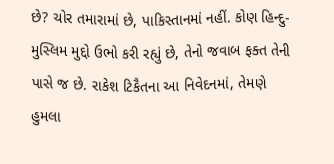છે? ચોર તમારામાં છે, પાકિસ્તાનમાં નહીં. કોણ હિન્દુ-મુસ્લિમ મુદ્દો ઉભો કરી રહ્યું છે, તેનો જવાબ ફક્ત તેની પાસે જ છે. રાકેશ ટિકૈતના આ નિવેદનમાં, તેમણે હુમલા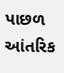પાછળ આંતરિક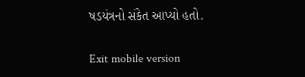ષડયંત્રનો સંકેત આપ્યો હતો.

Exit mobile version